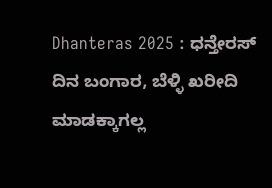Dhanteras 2025 : ಧನ್ತೇರಸ್ ದಿನ ಬಂಗಾರ, ಬೆಳ್ಳಿ ಖರೀದಿ ಮಾಡಕ್ಕಾಗಲ್ಲ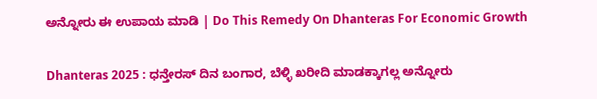ಅನ್ನೋರು ಈ ಉಪಾಯ ಮಾಡಿ | Do This Remedy On Dhanteras For Economic Growth

Dhanteras 2025 : ಧನ್ತೇರಸ್ ದಿನ ಬಂಗಾರ, ಬೆಳ್ಳಿ ಖರೀದಿ ಮಾಡಕ್ಕಾಗಲ್ಲ ಅನ್ನೋರು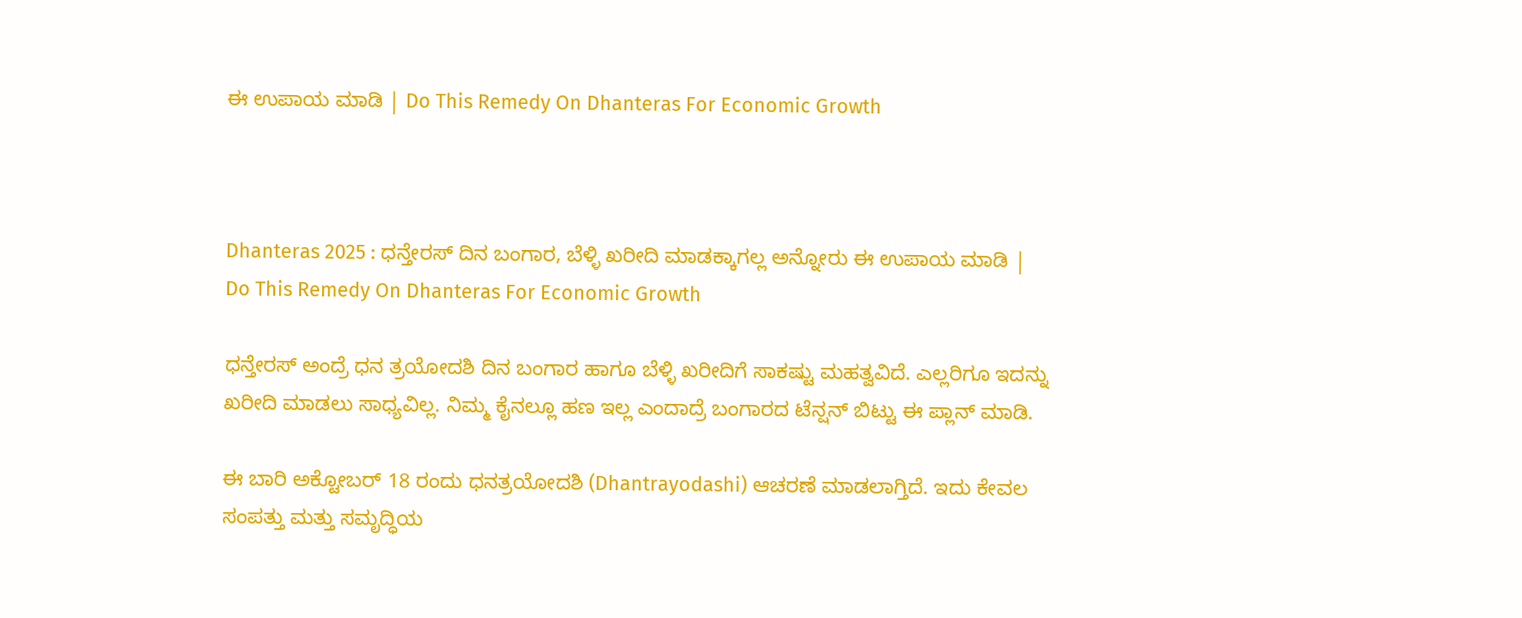ಈ ಉಪಾಯ ಮಾಡಿ | Do This Remedy On Dhanteras For Economic Growth



Dhanteras 2025 : ಧನ್ತೇರಸ್ ದಿನ ಬಂಗಾರ, ಬೆಳ್ಳಿ ಖರೀದಿ ಮಾಡಕ್ಕಾಗಲ್ಲ ಅನ್ನೋರು ಈ ಉಪಾಯ ಮಾಡಿ | Do This Remedy On Dhanteras For Economic Growth

ಧನ್ತೇರಸ್ ಅಂದ್ರೆ ಧನ ತ್ರಯೋದಶಿ ದಿನ ಬಂಗಾರ ಹಾಗೂ ಬೆಳ್ಳಿ ಖರೀದಿಗೆ ಸಾಕಷ್ಟು ಮಹತ್ವವಿದೆ. ಎಲ್ಲರಿಗೂ ಇದನ್ನು ಖರೀದಿ ಮಾಡಲು ಸಾಧ್ಯವಿಲ್ಲ. ನಿಮ್ಮ ಕೈನಲ್ಲೂ ಹಣ ಇಲ್ಲ ಎಂದಾದ್ರೆ ಬಂಗಾರದ ಟೆನ್ಷನ್ ಬಿಟ್ಟು ಈ ಪ್ಲಾನ್ ಮಾಡಿ.

ಈ ಬಾರಿ ಅಕ್ಟೋಬರ್ 18 ರಂದು ಧನತ್ರಯೋದಶಿ (Dhantrayodashi) ಆಚರಣೆ ಮಾಡಲಾಗ್ತಿದೆ. ಇದು ಕೇವಲ ಸಂಪತ್ತು ಮತ್ತು ಸಮೃದ್ಧಿಯ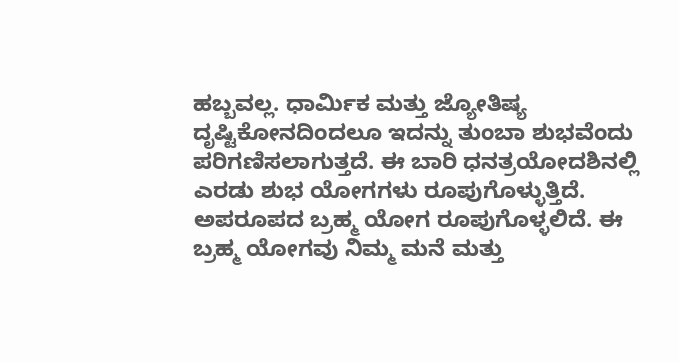ಹಬ್ಬವಲ್ಲ. ಧಾರ್ಮಿಕ ಮತ್ತು ಜ್ಯೋತಿಷ್ಯ ದೃಷ್ಟಿಕೋನದಿಂದಲೂ ಇದನ್ನು ತುಂಬಾ ಶುಭವೆಂದು ಪರಿಗಣಿಸಲಾಗುತ್ತದೆ. ಈ ಬಾರಿ ಧನತ್ರಯೋದಶಿನಲ್ಲಿ ಎರಡು ಶುಭ ಯೋಗಗಳು ರೂಪುಗೊಳ್ಳುತ್ತಿದೆ. ಅಪರೂಪದ ಬ್ರಹ್ಮ ಯೋಗ ರೂಪುಗೊಳ್ಳಲಿದೆ. ಈ ಬ್ರಹ್ಮ ಯೋಗವು ನಿಮ್ಮ ಮನೆ ಮತ್ತು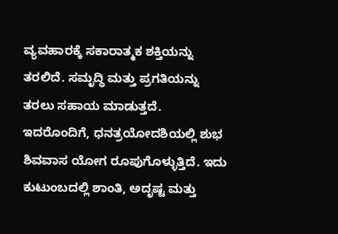ವ್ಯವಹಾರಕ್ಕೆ ಸಕಾರಾತ್ಮಕ ಶಕ್ತಿಯನ್ನು ತರಲಿದೆ. ಸಮೃದ್ಧಿ ಮತ್ತು ಪ್ರಗತಿಯನ್ನು ತರಲು ಸಹಾಯ ಮಾಡುತ್ತದೆ. ಇದರೊಂದಿಗೆ, ಧನತ್ರಯೋದಶಿಯಲ್ಲಿ ಶುಭ ಶಿವವಾಸ ಯೋಗ ರೂಪುಗೊಳ್ಳುತ್ತಿದೆ. ಇದು ಕುಟುಂಬದಲ್ಲಿ ಶಾಂತಿ, ಅದೃಷ್ಟ ಮತ್ತು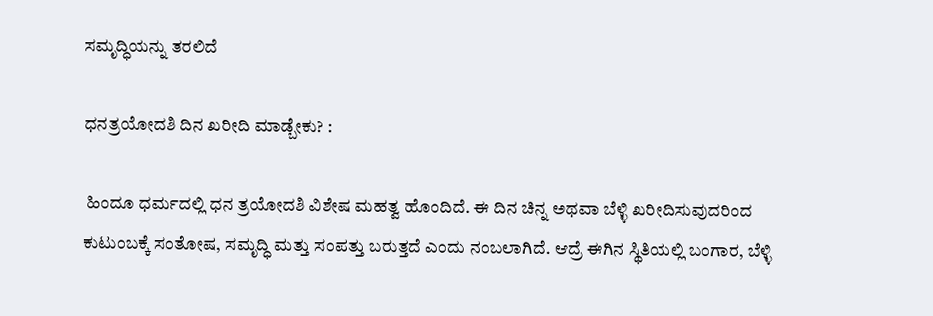ಸಮೃದ್ಧಿಯನ್ನು ತರಲಿದೆ

ಧನತ್ರಯೋದಶಿ ದಿನ ಖರೀದಿ ಮಾಡ್ಬೇಕು? :

 ಹಿಂದೂ ಧರ್ಮದಲ್ಲಿ ಧನ ತ್ರಯೋದಶಿ ವಿಶೇಷ ಮಹತ್ವ ಹೊಂದಿದೆ. ಈ ದಿನ ಚಿನ್ನ ಅಥವಾ ಬೆಳ್ಳಿ ಖರೀದಿಸುವುದರಿಂದ ಕುಟುಂಬಕ್ಕೆ ಸಂತೋಷ, ಸಮೃದ್ಧಿ ಮತ್ತು ಸಂಪತ್ತು ಬರುತ್ತದೆ ಎಂದು ನಂಬಲಾಗಿದೆ. ಆದ್ರೆ ಈಗಿನ ಸ್ಥಿತಿಯಲ್ಲಿ ಬಂಗಾರ, ಬೆಳ್ಳಿ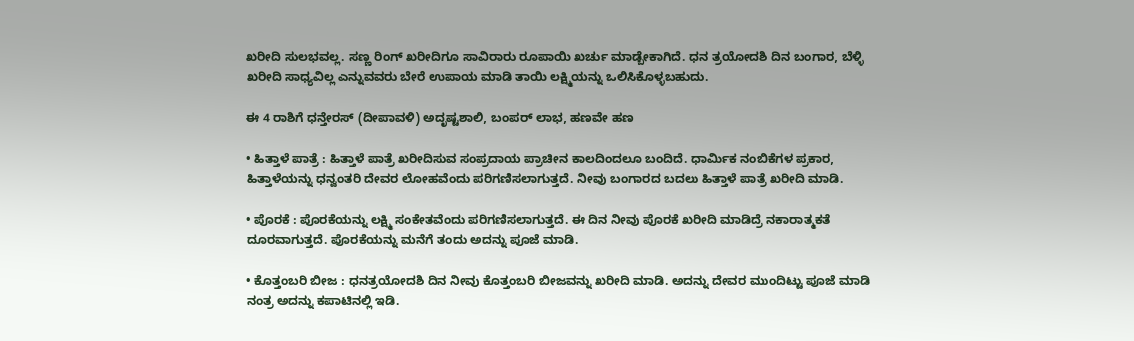ಖರೀದಿ ಸುಲಭವಲ್ಲ. ಸಣ್ಣ ರಿಂಗ್ ಖರೀದಿಗೂ ಸಾವಿರಾರು ರೂಪಾಯಿ ಖರ್ಚು ಮಾಡ್ಬೇಕಾಗಿದೆ. ಧನ ತ್ರಯೋದಶಿ ದಿನ ಬಂಗಾರ, ಬೆಳ್ಳಿ ಖರೀದಿ ಸಾಧ್ಯವಿಲ್ಲ ಎನ್ನುವವರು ಬೇರೆ ಉಪಾಯ ಮಾಡಿ ತಾಯಿ ಲಕ್ಷ್ಮಿಯನ್ನು ಒಲಿಸಿಕೊಳ್ಳಬಹುದು.

ಈ 4 ರಾಶಿಗೆ ಧನ್ತೇರಸ್ (ದೀಪಾವಳಿ) ಅದೃಷ್ಟಶಾಲಿ, ಬಂಪರ್ ಲಾಭ, ಹಣವೇ ಹಣ

• ಹಿತ್ತಾಳೆ ಪಾತ್ರೆ : ಹಿತ್ತಾಳೆ ಪಾತ್ರೆ ಖರೀದಿಸುವ ಸಂಪ್ರದಾಯ ಪ್ರಾಚೀನ ಕಾಲದಿಂದಲೂ ಬಂದಿದೆ. ಧಾರ್ಮಿಕ ನಂಬಿಕೆಗಳ ಪ್ರಕಾರ, ಹಿತ್ತಾಳೆಯನ್ನು ಧನ್ವಂತರಿ ದೇವರ ಲೋಹವೆಂದು ಪರಿಗಣಿಸಲಾಗುತ್ತದೆ. ನೀವು ಬಂಗಾರದ ಬದಲು ಹಿತ್ತಾಳೆ ಪಾತ್ರೆ ಖರೀದಿ ಮಾಡಿ.

• ಪೊರಕೆ : ಪೊರಕೆಯನ್ನು ಲಕ್ಷ್ಮಿ ಸಂಕೇತವೆಂದು ಪರಿಗಣಿಸಲಾಗುತ್ತದೆ. ಈ ದಿನ ನೀವು ಪೊರಕೆ ಖರೀದಿ ಮಾಡಿದ್ರೆ ನಕಾರಾತ್ಮಕತೆ ದೂರವಾಗುತ್ತದೆ. ಪೊರಕೆಯನ್ನು ಮನೆಗೆ ತಂದು ಅದನ್ನು ಪೂಜೆ ಮಾಡಿ.

• ಕೊತ್ತಂಬರಿ ಬೀಜ : ಧನತ್ರಯೋದಶಿ ದಿನ ನೀವು ಕೊತ್ತಂಬರಿ ಬೀಜವನ್ನು ಖರೀದಿ ಮಾಡಿ. ಅದನ್ನು ದೇವರ ಮುಂದಿಟ್ಟು ಪೂಜೆ ಮಾಡಿ ನಂತ್ರ ಅದನ್ನು ಕಪಾಟಿನಲ್ಲಿ ಇಡಿ.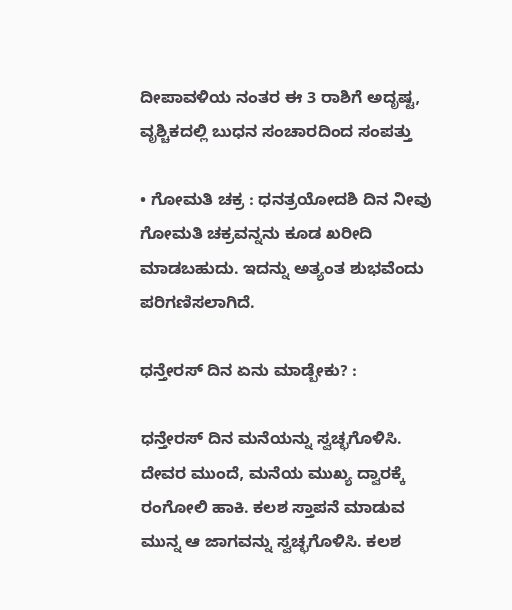ದೀಪಾವಳಿಯ ನಂತರ ಈ 3 ರಾಶಿಗೆ ಅದೃಷ್ಟ, ವೃಶ್ಚಿಕದಲ್ಲಿ ಬುಧನ ಸಂಚಾರದಿಂದ ಸಂಪತ್ತು

• ಗೋಮತಿ ಚಕ್ರ : ಧನತ್ರಯೋದಶಿ ದಿನ ನೀವು ಗೋಮತಿ ಚಕ್ರವನ್ನನು ಕೂಡ ಖರೀದಿ ಮಾಡಬಹುದು. ಇದನ್ನು ಅತ್ಯಂತ ಶುಭವೆಂದು ಪರಿಗಣಿಸಲಾಗಿದೆ.

ಧನ್ತೇರಸ್ ದಿನ ಏನು ಮಾಡ್ಬೇಕು? :

ಧನ್ತೇರಸ್ ದಿನ ಮನೆಯನ್ನು ಸ್ವಚ್ಛಗೊಳಿಸಿ. ದೇವರ ಮುಂದೆ, ಮನೆಯ ಮುಖ್ಯ ದ್ವಾರಕ್ಕೆ ರಂಗೋಲಿ ಹಾಕಿ. ಕಲಶ ಸ್ತಾಪನೆ ಮಾಡುವ ಮುನ್ನ ಆ ಜಾಗವನ್ನು ಸ್ವಚ್ಛಗೊಳಿಸಿ. ಕಲಶ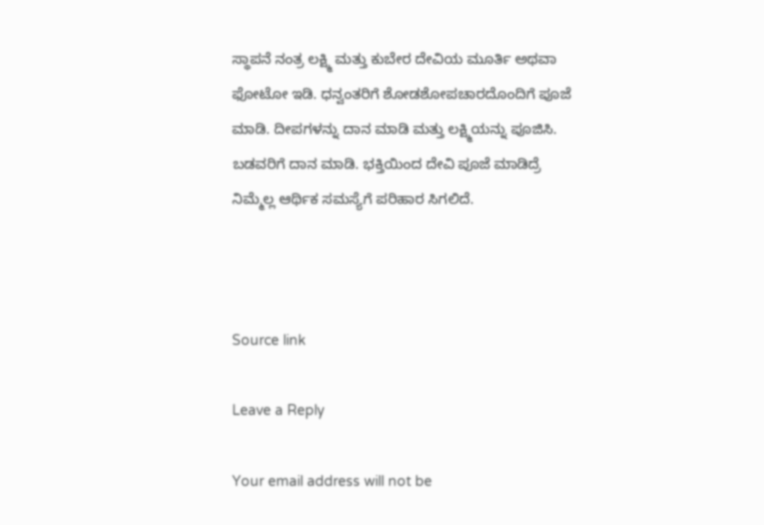ಸ್ಥಾಪನೆ ನಂತ್ರ ಲಕ್ಷ್ಮಿ ಮತ್ತು ಕುಬೇರ ದೇವಿಯ ಮೂರ್ತಿ ಅಥವಾ ಫೋಟೋ ಇಡಿ. ಧನ್ವಂತರಿಗೆ ಶೋಡಶೋಪಚಾರದೊಂದಿಗೆ ಪೂಜೆ ಮಾಡಿ. ದೀಪಗಳನ್ನು ದಾನ ಮಾಡಿ ಮತ್ತು ಲಕ್ಷ್ಮಿಯನ್ನು ಪೂಜಿಸಿ. ಬಡವರಿಗೆ ದಾನ ಮಾಡಿ. ಭಕ್ತಿಯಿಂದ ದೇವಿ ಪೂಜೆ ಮಾಡಿದ್ರೆ ನಿಮ್ಮೆಲ್ಲ ಆರ್ಥಿಕ ಸಮಸ್ಯೆಗೆ ಪರಿಹಾರ ಸಿಗಲಿದೆ.



Source link

Leave a Reply

Your email address will not be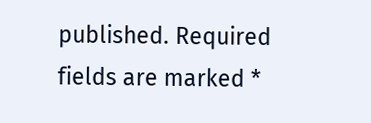published. Required fields are marked *